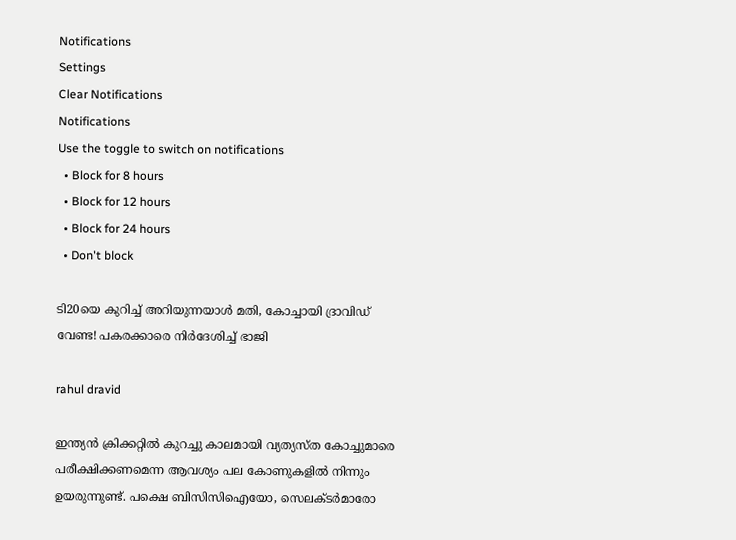Notifications
Settings
Clear Notifications
Notifications
Use the toggle to switch on notifications
  • Block for 8 hours
  • Block for 12 hours
  • Block for 24 hours
  • Don't block

ടി20യെ കുറിച്ച് അറിയുന്നയാള്‍ മതി, കോച്ചായി ദ്രാവിഡ് വേണ്ട! പകരക്കാരെ നിര്‍ദേശിച്ച് ഭാജി

rahul dravid

ഇന്ത്യന്‍ ക്രിക്കറ്റില്‍ കുറച്ചു കാലമായി വ്യത്യസ്ത കോച്ചുമാരെ പരീക്ഷിക്കണമെന്ന ആവശ്യം പല കോണുകളില്‍ നിന്നും ഉയരുന്നുണ്ട്. പക്ഷെ ബിസിസിഐയോ, സെലക്ടര്‍മാരോ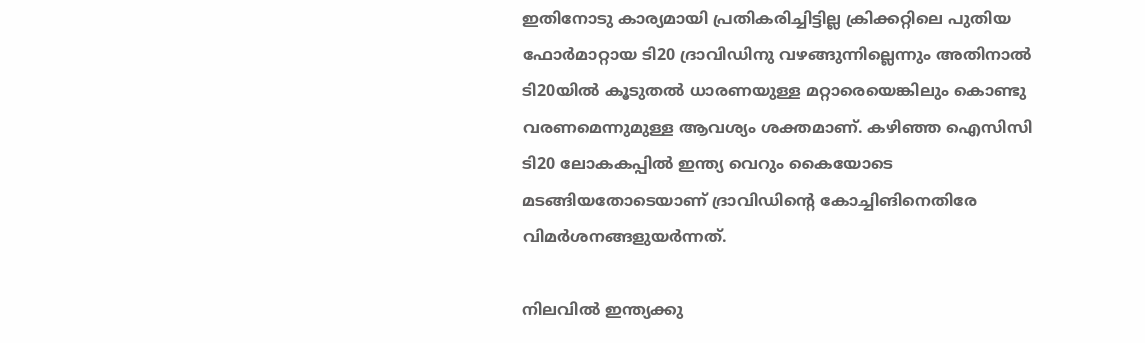ഇതിനോടു കാര്യമായി പ്രതികരിച്ചിട്ടില്ല ക്രിക്കറ്റിലെ പുതിയ ഫോര്‍മാറ്റായ ടി20 ദ്രാവിഡിനു വഴങ്ങുന്നില്ലെന്നും അതിനാല്‍ ടി20യില്‍ കൂടുതല്‍ ധാരണയുള്ള മറ്റാരെയെങ്കിലും കൊണ്ടു വരണമെന്നുമുള്ള ആവശ്യം ശക്തമാണ്. കഴിഞ്ഞ ഐസിസി ടി20 ലോകകപ്പില്‍ ഇന്ത്യ വെറും കൈയോടെ മടങ്ങിയതോടെയാണ് ദ്രാവിഡിന്റെ കോച്ചിങിനെതിരേ വിമര്‍ശനങ്ങളുയര്‍ന്നത്.

നിലവില്‍ ഇന്ത്യക്കു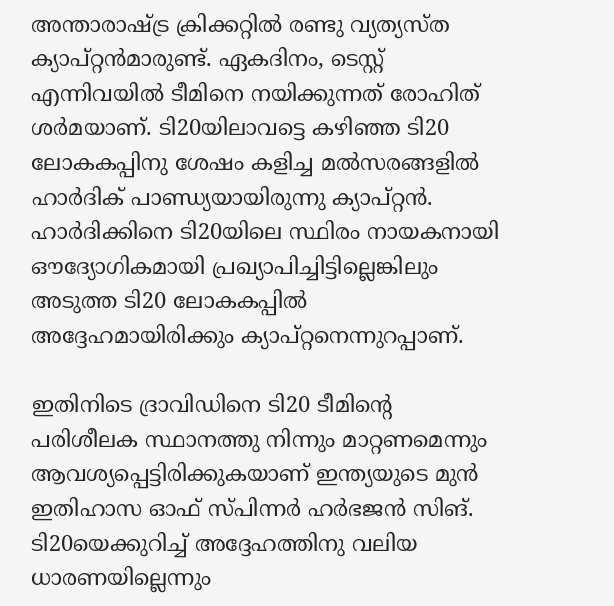അന്താരാഷ്ട്ര ക്രിക്കറ്റില്‍ രണ്ടു വ്യത്യസ്ത ക്യാപ്റ്റന്‍മാരുണ്ട്. ഏകദിനം, ടെസ്റ്റ് എന്നിവയില്‍ ടീമിനെ നയിക്കുന്നത് രോഹിത് ശര്‍മയാണ്. ടി20യിലാവട്ടെ കഴിഞ്ഞ ടി20 ലോകകപ്പിനു ശേഷം കളിച്ച മല്‍സരങ്ങളില്‍ ഹാര്‍ദിക് പാണ്ഡ്യയായിരുന്നു ക്യാപ്റ്റന്‍. ഹാര്‍ദിക്കിനെ ടി20യിലെ സ്ഥിരം നായകനായി ഔദ്യോഗികമായി പ്രഖ്യാപിച്ചിട്ടില്ലെങ്കിലും അടുത്ത ടി20 ലോകകപ്പില്‍ അദ്ദേഹമായിരിക്കും ക്യാപ്റ്റനെന്നുറപ്പാണ്.

ഇതിനിടെ ദ്രാവിഡിനെ ടി20 ടീമിന്റെ പരിശീലക സ്ഥാനത്തു നിന്നും മാറ്റണമെന്നും ആവശ്യപ്പെട്ടിരിക്കുകയാണ് ഇന്ത്യയുടെ മുന്‍ ഇതിഹാസ ഓഫ് സ്പിന്നര്‍ ഹര്‍ഭജന്‍ സിങ്. ടി20യെക്കുറിച്ച് അദ്ദേഹത്തിനു വലിയ ധാരണയില്ലെന്നും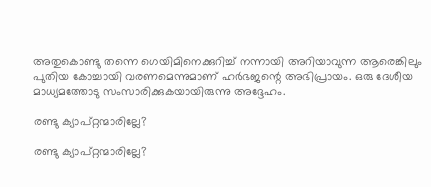അതുകൊണ്ടു തന്നെ ഗെയിമിനെക്കുറിച്ച് നന്നായി അറിയാവുന്ന ആരെങ്കിലും പുതിയ കോച്ചായി വരണമെന്നുമാണ് ഹര്‍ഭജന്റെ അഭിപ്രായം. ഒരു ദേശീയ മാധ്യമത്തോടു സംസാരിക്കുകയായിരുന്നു അദ്ദേഹം.

രണ്ടു ക്യാപ്റ്റന്മാരില്ലേ?

രണ്ടു ക്യാപ്റ്റന്മാരില്ലേ?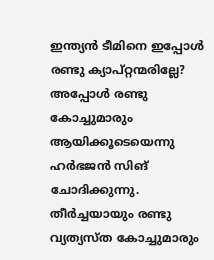ഇന്ത്യന്‍ ടീമിനെ ഇപ്പോള്‍ രണ്ടു ക്യാപ്റ്റന്മരില്ലേ? അപ്പോള്‍ രണ്ടു കോച്ചുമാരും ആയിക്കൂടെയെന്നു ഹര്‍ഭജന്‍ സിങ് ചോദിക്കുന്നു. തീര്‍ച്ചയായും രണ്ടു വ്യത്യസ്ത കോച്ചുമാരും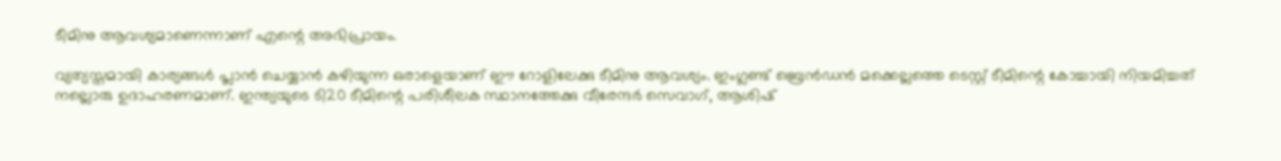ടീമിനു ആവശ്യമാണെന്നാണ് എന്റെ അഭിപ്രായം.

വ്യത്യസ്തമായി കാര്യങ്ങള്‍ പ്ലാന്‍ ചെയ്യാന്‍ കഴിയുന്ന ഒരാളെയാണ് ഈ റോളിലേക്കു ടീമിനു ആവശ്യം. ഇംഗ്ലണ്ട് ബ്രെന്‍ഡന്‍ മക്കെല്ലത്തെ ടെസ്റ്റ് ടീമിന്റെ കോച്ചായി നിയമിച്ചത് നല്ലൊരു ഉദാഹരണമാണ്. ഇന്ത്യയുടെ ടി20 ടീമിന്റെ പരിശീലക സ്ഥാനത്തേക്കു വീരേന്ദര്‍ സെവാഗ്, ആശിഷ്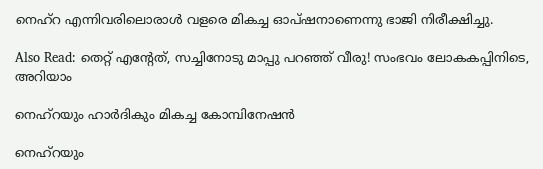നെഹ്‌റ എന്നിവരിലൊരാള്‍ വളരെ മികച്ച ഓപ്ഷനാണെന്നു ഭാജി നിരീക്ഷിച്ചു.

Also Read: തെറ്റ് എന്റേത്, സച്ചിനോടു മാപ്പു പറഞ്ഞ് വീരു! സംഭവം ലോകകപ്പിനിടെ, അറിയാം

നെഹ്‌റയും ഹാര്‍ദികും മികച്ച കോമ്പിനേഷന്‍

നെഹ്‌റയും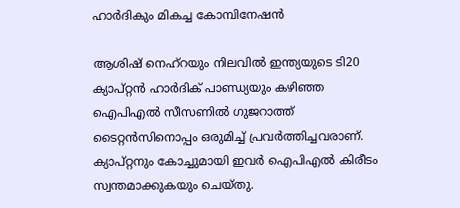ഹാര്‍ദികും മികച്ച കോമ്പിനേഷന്‍

ആശിഷ് നെഹ്‌റയും നിലവില്‍ ഇന്ത്യയുടെ ടി20 ക്യാപ്റ്റന്‍ ഹാര്‍ദിക് പാണ്ഡ്യയും കഴിഞ്ഞ ഐപിഎല്‍ സീസണില്‍ ഗുജറാത്ത് ടൈറ്റന്‍സിനൊപ്പം ഒരുമിച്ച് പ്രവര്‍ത്തിച്ചവരാണ്. ക്യാപ്റ്റനും കോച്ചുമായി ഇവര്‍ ഐപിഎല്‍ കിരീടം സ്വന്തമാക്കുകയും ചെയ്തു.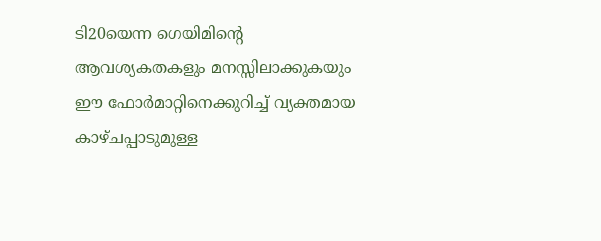ടി20യെന്ന ഗെയിമിന്റെ ആവശ്യകതകളും മനസ്സിലാക്കുകയും ഈ ഫോര്‍മാറ്റിനെക്കുറിച്ച് വ്യക്തമായ കാഴ്ചപ്പാടുമുള്ള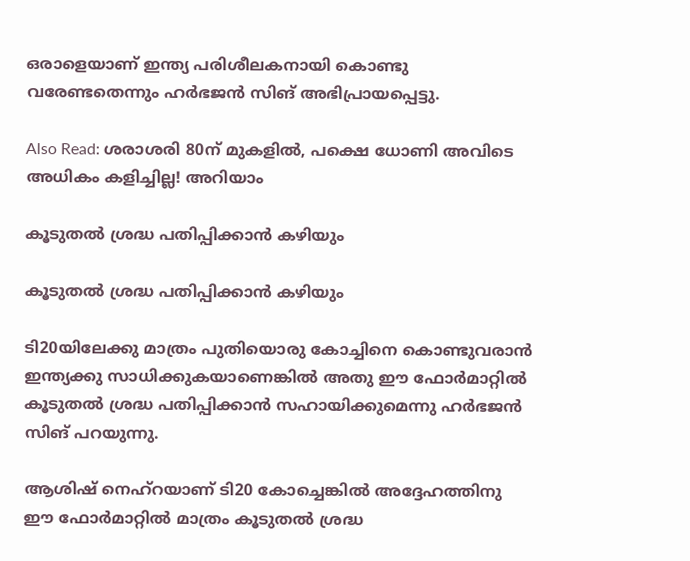ഒരാളെയാണ് ഇന്ത്യ പരിശീലകനായി കൊണ്ടു വരേണ്ടതെന്നും ഹര്‍ഭജന്‍ സിങ് അഭിപ്രായപ്പെട്ടു.

Also Read: ശരാശരി 80ന് മുകളില്‍, പക്ഷെ ധോണി അവിടെ അധികം കളിച്ചില്ല! അറിയാം

കൂടുതല്‍ ശ്രദ്ധ പതിപ്പിക്കാന്‍ കഴിയും

കൂടുതല്‍ ശ്രദ്ധ പതിപ്പിക്കാന്‍ കഴിയും

ടി20യിലേക്കു മാത്രം പുതിയൊരു കോച്ചിനെ കൊണ്ടുവരാന്‍ ഇന്ത്യക്കു സാധിക്കുകയാണെങ്കില്‍ അതു ഈ ഫോര്‍മാറ്റില്‍ കൂടുതല്‍ ശ്രദ്ധ പതിപ്പിക്കാന്‍ സഹായിക്കുമെന്നു ഹര്‍ഭജന്‍ സിങ് പറയുന്നു.

ആശിഷ് നെഹ്‌റയാണ് ടി20 കോച്ചെങ്കില്‍ അദ്ദേഹത്തിനു ഈ ഫോര്‍മാറ്റില്‍ മാത്രം കൂടുതല്‍ ശ്രദ്ധ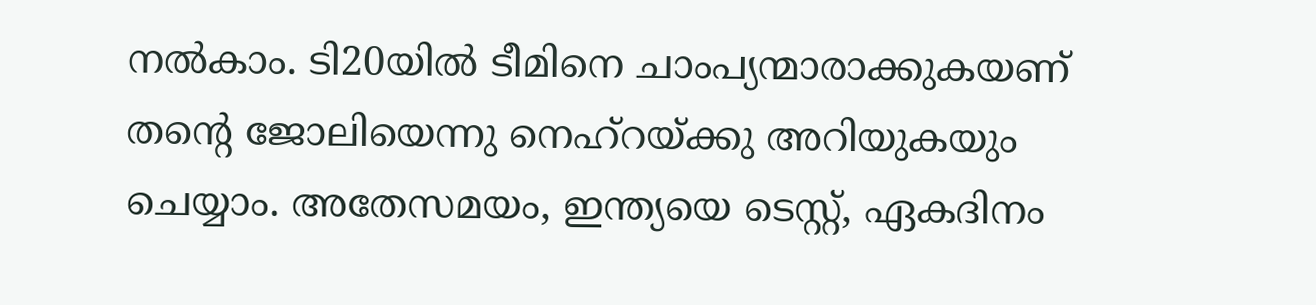നല്‍കാം. ടി20യില്‍ ടീമിനെ ചാംപ്യന്മാരാക്കുകയണ് തന്റെ ജോലിയെന്നു നെഹ്‌റയ്ക്കു അറിയുകയും ചെയ്യാം. അതേസമയം, ഇന്ത്യയെ ടെസ്റ്റ്, ഏകദിനം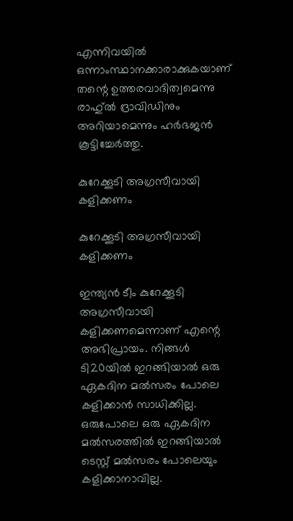എന്നിവയില്‍ ഒന്നാംസ്ഥാനക്കാരാക്കുകയാണ് തന്റെ ഉത്തരവാദിത്വമെന്നു രാഹു്ല്‍ ദ്രാവിഡിനും അറിയാമെന്നും ഹര്‍ഭജന്‍ കൂട്ടിച്ചേര്‍ത്തു.

കുറേക്കൂടി അഗ്രസീവായി കളിക്കണം

കുറേക്കൂടി അഗ്രസീവായി കളിക്കണം

ഇന്ത്യന്‍ ടീം കുറേക്കൂടി അഗ്രസീവായി കളിക്കണമെന്നാണ് എന്റെ അഭിപ്രായം. നിങ്ങള്‍ ടി20യില്‍ ഇറങ്ങിയാല്‍ ഒരു ഏകദിന മല്‍സരം പോലെ കളിക്കാന്‍ സാധിക്കില്ല. ഒരുപോലെ ഒരു ഏകദിന മല്‍സരത്തില്‍ ഇറങ്ങിയാല്‍ ടെസ്റ്റ് മല്‍സരം പോലെയും കളിക്കാനാവില്ല.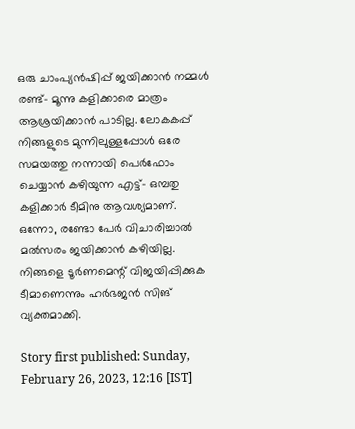ഒരു ചാംപ്യന്‍ഷിപ്പ് ജയിക്കാന്‍ നമ്മള്‍ രണ്ട്- മൂന്നു കളിക്കാരെ മാത്രം ആശ്രയിക്കാന്‍ പാടില്ല. ലോകകപ്പ് നിങ്ങളുടെ മുന്നിലുള്ളപ്പോള്‍ ഒരേ സമയത്തു നന്നായി പെര്‍ഫോം ചെയ്യാന്‍ കഴിയുന്ന എട്ട്- ഒമ്പതു കളിക്കാര്‍ ടീമിനു ആവശ്യമാണ്. ഒന്നോ, രണ്ടോ പേര്‍ വിചാരിച്ചാല്‍ മല്‍സരം ജയിക്കാന്‍ കഴിയില്ല. നിങ്ങളെ ടൂര്‍ണമെന്റ് വിജയിപ്പിക്കുക ടീമാണെന്നും ഹര്‍ഭജന്‍ സിങ് വ്യക്തമാക്കി.

Story first published: Sunday, February 26, 2023, 12:16 [IST]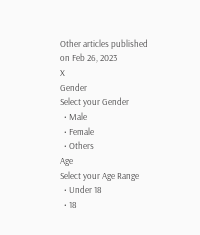Other articles published on Feb 26, 2023
X
Gender
Select your Gender
  • Male
  • Female
  • Others
Age
Select your Age Range
  • Under 18
  • 18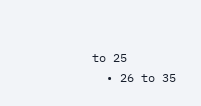to 25
  • 26 to 35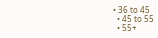• 36 to 45
  • 45 to 55
  • 55+